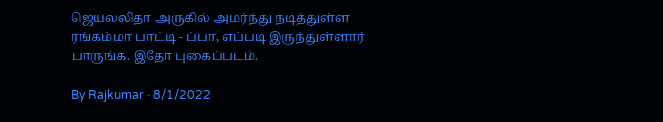ஜெயலலிதா அருகில் அமர்ந்து நடித்துள்ள ரங்கம்மா பாட்டி - ப்பா, எப்படி இருந்துள்ளார் பாருங்க. இதோ புகைப்படம்.

By Rajkumar · 8/1/2022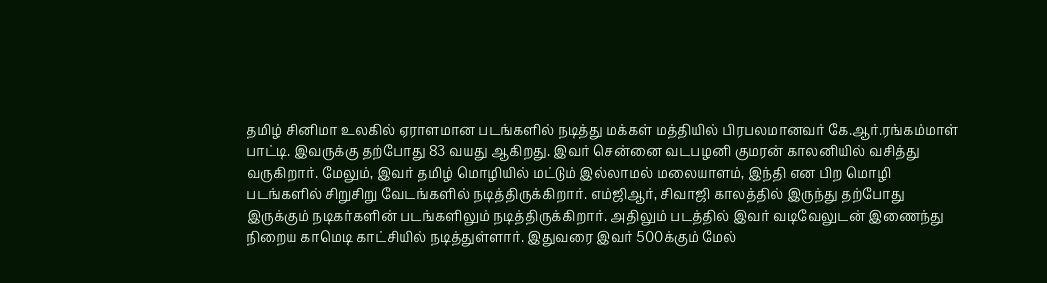தமிழ் சினிமா உலகில் ஏராளமான படங்களில் நடித்து மக்கள் மத்தியில் பிரபலமானவர் கே.ஆர்.ரங்கம்மாள் பாட்டி. இவருக்கு தற்போது 83 வயது ஆகிறது. இவர் சென்னை வடபழனி குமரன் காலனியில் வசித்து வருகிறார். மேலும், இவர் தமிழ் மொழியில் மட்டும் இல்லாமல் மலையாளம், இந்தி என பிற மொழி படங்களில் சிறுசிறு வேடங்களில் நடித்திருக்கிறார். எம்ஜிஆர், சிவாஜி காலத்தில் இருந்து தற்போது இருக்கும் நடிகர்களின் படங்களிலும் நடித்திருக்கிறார். அதிலும் படத்தில் இவர் வடிவேலுடன் இணைந்து நிறைய காமெடி காட்சியில் நடித்துள்ளார். இதுவரை இவர் 500க்கும் மேல்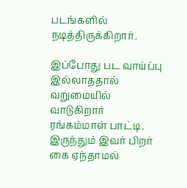படங்களில் நடித்திருக்கிறார்.

இப்போது பட வாய்ப்பு இல்லாததால் வறுமையில் வாடுகிறார் ரங்கம்மாள் பாட்டி. இருந்தும் இவர் பிறர் கை ஏந்தாமல்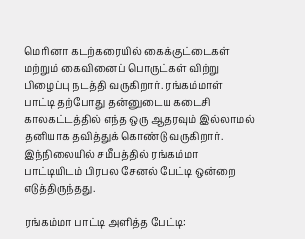மெரினா கடற்கரையில் கைக்குட்டைகள் மற்றும் கைவினைப் பொருட்கள் விற்று பிழைப்பு நடத்தி வருகிறார். ரங்கம்மாள் பாட்டி தற்போது தன்னுடைய கடைசி காலகட்டத்தில் எந்த ஒரு ஆதரவும் இல்லாமல் தனியாக தவித்துக் கொண்டு வருகிறார். இந்நிலையில் சமீபத்தில் ரங்கம்மா பாட்டியிடம் பிரபல சேனல் பேட்டி ஒன்றை எடுத்திருந்தது.

ரங்கம்மா பாட்டி அளித்த பேட்டி: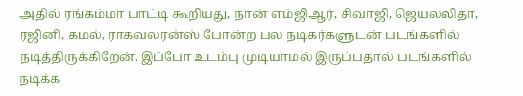அதில் ரங்கம்மா பாட்டி கூறியது, நான் எம்ஜிஆர், சிவாஜி, ஜெயலலிதா, ரஜினி, கமல், ராகவலரன்ஸ் போன்ற பல நடிகர்களுடன் படங்களில் நடித்திருக்கிறேன். இப்போ உடம்பு முடியாமல் இருப்பதால் படங்களில் நடிக்க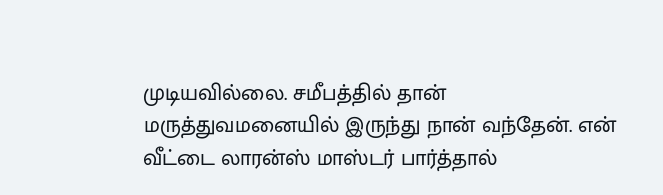முடியவில்லை. சமீபத்தில் தான் மருத்துவமனையில் இருந்து நான் வந்தேன். என் வீட்டை லாரன்ஸ் மாஸ்டர் பார்த்தால்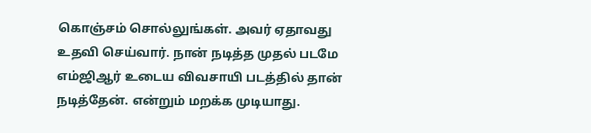கொஞ்சம் சொல்லுங்கள். அவர் ஏதாவது உதவி செய்வார். நான் நடித்த முதல் படமே எம்ஜிஆர் உடைய விவசாயி படத்தில் தான் நடித்தேன். என்றும் மறக்க முடியாது.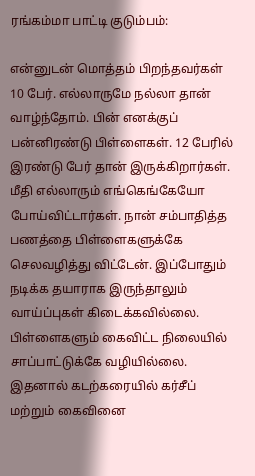ரங்கம்மா பாட்டி குடும்பம்:

என்னுடன் மொத்தம் பிறந்தவர்கள் 10 பேர். எல்லாருமே நல்லா தான் வாழ்ந்தோம். பின் எனக்குப் பன்னிரண்டு பிள்ளைகள். 12 பேரில் இரண்டு பேர் தான் இருக்கிறார்கள். மீதி எல்லாரும் எங்கெங்கேயோ போய்விட்டார்கள். நான் சம்பாதித்த பணத்தை பிள்ளைகளுக்கே செலவழித்து விட்டேன். இப்போதும் நடிக்க தயாராக இருந்தாலும் வாய்ப்புகள் கிடைக்கவில்லை. பிள்ளைகளும் கைவிட்ட நிலையில் சாப்பாட்டுக்கே வழியில்லை. இதனால் கடற்கரையில் கர்சீப் மற்றும் கைவினை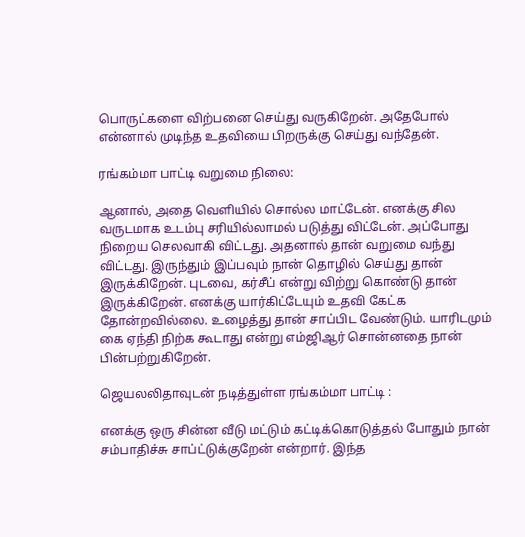பொருட்களை விற்பனை செய்து வருகிறேன். அதேபோல் என்னால் முடிந்த உதவியை பிறருக்கு செய்து வந்தேன்.

ரங்கம்மா பாட்டி வறுமை நிலை:

ஆனால், அதை வெளியில் சொல்ல மாட்டேன். எனக்கு சில வருடமாக உடம்பு சரியில்லாமல் படுத்து விட்டேன். அப்போது நிறைய செலவாகி விட்டது. அதனால் தான் வறுமை வந்து விட்டது. இருந்தும் இப்பவும் நான் தொழில் செய்து தான் இருக்கிறேன். புடவை, கர்சீப் என்று விற்று கொண்டு தான் இருக்கிறேன். எனக்கு யார்கிட்டேயும் உதவி கேட்க தோன்றவில்லை. உழைத்து தான் சாப்பிட வேண்டும். யாரிடமும் கை ஏந்தி நிற்க கூடாது என்று எம்ஜிஆர் சொன்னதை நான் பின்பற்றுகிறேன்.

ஜெயலலிதாவுடன் நடித்துள்ள ரங்கம்மா பாட்டி :

எனக்கு ஒரு சின்ன வீடு மட்டும் கட்டிக்கொடுத்தல் போதும் நான் சம்பாதிச்சு சாப்ட்டுக்குறேன் என்றார். இந்த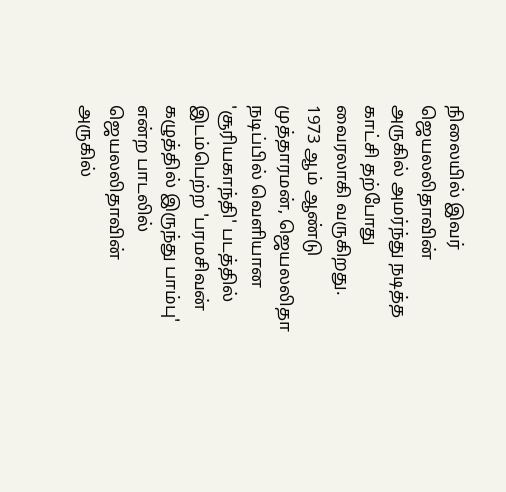நிலையில் இவர் ஜெயலலிதாவின் அருகில் அமர்ந்து நடித்த காட்சி தற்போது வைரலாகி வருகிறது. 1973 ஆம் ஆண்டு முத்தாரமன், ஜெயலலிதா நடிப்பில் வெளியான 'சூரியகாந்தி' படத்தில் இடம்பெற்ற 'பரமசிவன் கழுத்தில் இருந்து பாம்பு' என்ற பாடலில் ஜெயலலிதாவின் அருகில்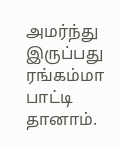அமர்ந்து இருப்பது ரங்கம்மா பாட்டி தானாம்.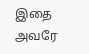இதை அவரே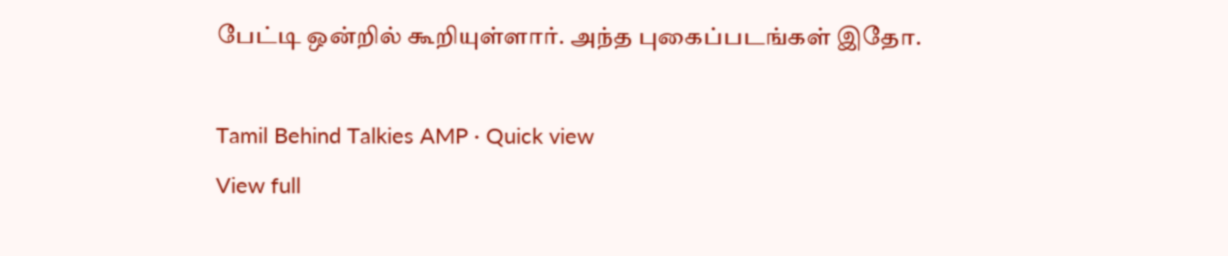பேட்டி ஒன்றில் கூறியுள்ளார். அந்த புகைப்படங்கள் இதோ.

Tamil Behind Talkies AMP · Quick view
View full